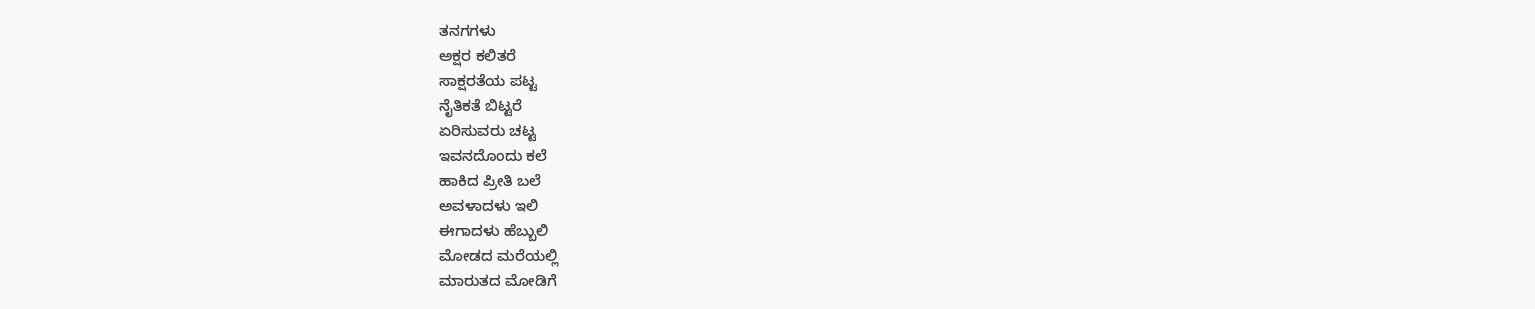ತನಗಗಳು
ಅಕ್ಷರ ಕಲಿತರೆ
ಸಾಕ್ಷರತೆಯ ಪಟ್ಟ
ನೈತಿಕತೆ ಬಿಟ್ಟರೆ
ಏರಿಸುವರು ಚಟ್ಟ
ಇವನದೊಂದು ಕಲೆ
ಹಾಕಿದ ಪ್ರೀತಿ ಬಲೆ
ಅವಳಾದಳು ಇಲಿ
ಈಗಾದಳು ಹೆಬ್ಬುಲಿ
ಮೋಡದ ಮರೆಯಲ್ಲಿ
ಮಾರುತದ ಮೋಡಿಗೆ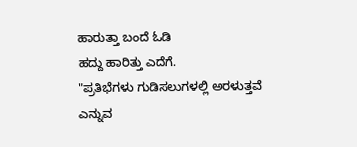ಹಾರುತ್ತಾ ಬಂದೆ ಓಡಿ
ಹದ್ದು ಹಾರಿತ್ತು ಎದೆಗೆ.
"ಪ್ರತಿಭೆಗಳು ಗುಡಿಸಲುಗಳಲ್ಲಿ ಅರಳುತ್ತವೆ ಎನ್ನುವ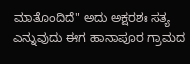ಮಾತೊಂದಿದೆ" ಅದು ಅಕ್ಷರಶಃ ಸತ್ಯ ಎನ್ನುವುದು ಈಗ ಹಾನಾಪೂರ ಗ್ರಾಮದ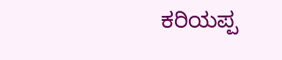ಕರಿಯಪ್ಪ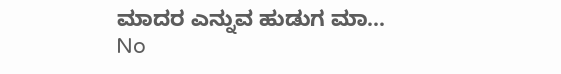ಮಾದರ ಎನ್ನುವ ಹುಡುಗ ಮಾ...
No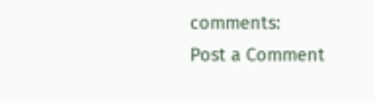comments:
Post a Comment